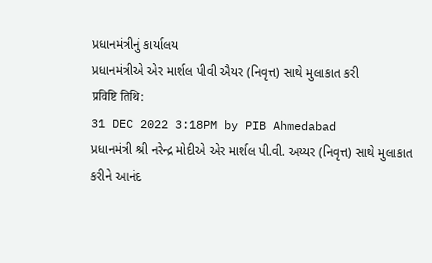પ્રધાનમંત્રીનું કાર્યાલય
પ્રધાનમંત્રીએ એર માર્શલ પીવી ઐયર (નિવૃત્ત) સાથે મુલાકાત કરી
प्रविष्टि तिथि:
31 DEC 2022 3:18PM by PIB Ahmedabad
પ્રધાનમંત્રી શ્રી નરેન્દ્ર મોદીએ એર માર્શલ પી.વી. અય્યર (નિવૃત્ત) સાથે મુલાકાત કરીને આનંદ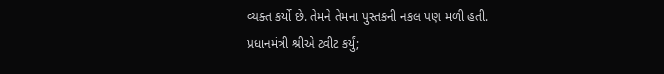વ્યક્ત કર્યો છે. તેમને તેમના પુસ્તકની નકલ પણ મળી હતી.
પ્રધાનમંત્રી શ્રીએ ટ્વીટ કર્યું;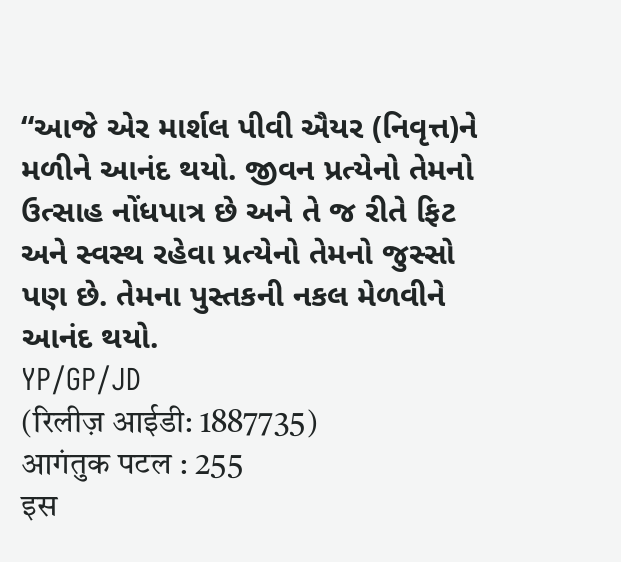“આજે એર માર્શલ પીવી ઐયર (નિવૃત્ત)ને મળીને આનંદ થયો. જીવન પ્રત્યેનો તેમનો ઉત્સાહ નોંધપાત્ર છે અને તે જ રીતે ફિટ અને સ્વસ્થ રહેવા પ્રત્યેનો તેમનો જુસ્સો પણ છે. તેમના પુસ્તકની નકલ મેળવીને આનંદ થયો.
YP/GP/JD
(रिलीज़ आईडी: 1887735)
आगंतुक पटल : 255
इस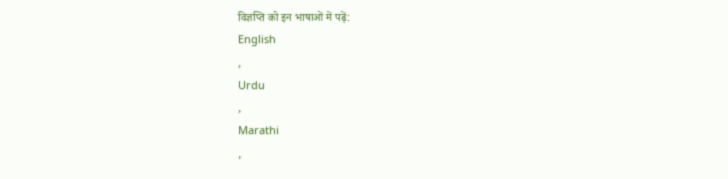विज्ञप्ति को इन भाषाओं में पढ़ें:
English
,
Urdu
,
Marathi
,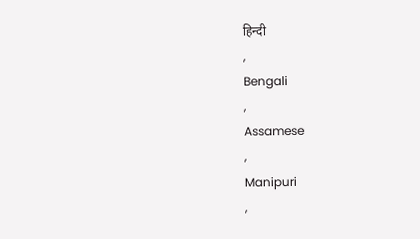हिन्दी
,
Bengali
,
Assamese
,
Manipuri
,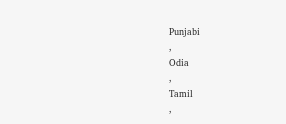Punjabi
,
Odia
,
Tamil
,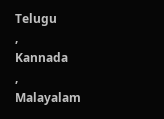Telugu
,
Kannada
,
Malayalam